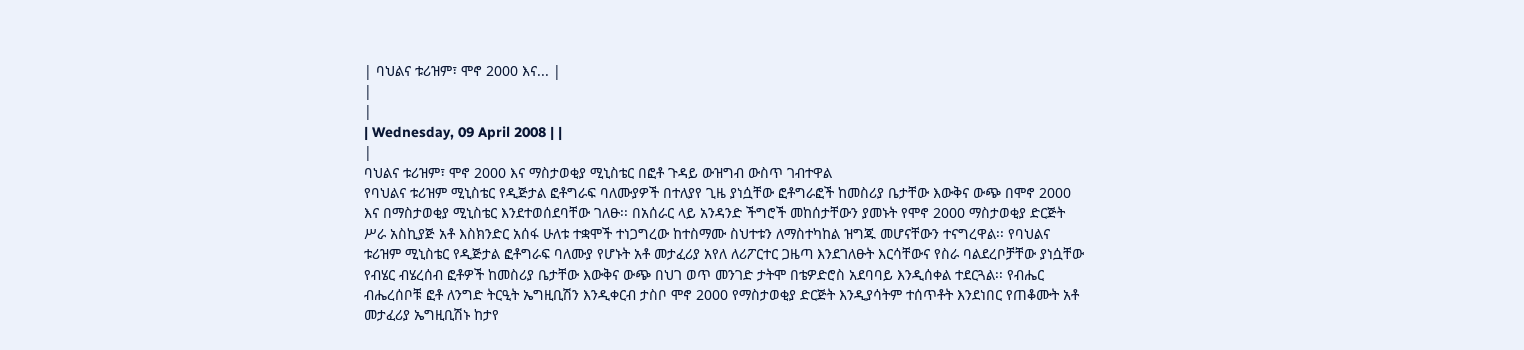| ባህልና ቱሪዝም፣ ሞኖ 2000 እና... |
|
|
| Wednesday, 09 April 2008 | |
|
ባህልና ቱሪዝም፣ ሞኖ 2000 እና ማስታወቂያ ሚኒስቴር በፎቶ ጉዳይ ውዝግብ ውስጥ ገብተዋል
የባህልና ቱሪዝም ሚኒስቴር የዲጅታል ፎቶግራፍ ባለሙያዎች በተለያየ ጊዜ ያነሷቸው ፎቶግራፎች ከመስሪያ ቤታቸው እውቅና ውጭ በሞኖ 2000 እና በማስታወቂያ ሚኒስቴር እንደተወሰደባቸው ገለፁ፡፡ በአሰራር ላይ አንዳንድ ችግሮች መከሰታቸውን ያመኑት የሞኖ 2000 ማስታወቂያ ድርጅት ሥራ አስኪያጅ አቶ እስክንድር አሰፋ ሁለቱ ተቋሞች ተነጋግረው ከተስማሙ ስህተቱን ለማስተካከል ዝግጁ መሆናቸውን ተናግረዋል፡፡ የባህልና ቱሪዝም ሚኒስቴር የዲጅታል ፎቶግራፍ ባለሙያ የሆኑት አቶ መታፈሪያ አየለ ለሪፖርተር ጋዜጣ እንደገለፁት እርሳቸውና የስራ ባልደረቦቻቸው ያነሷቸው የብሄር ብሄረሰብ ፎቶዎች ከመስሪያ ቤታቸው እውቅና ውጭ በህገ ወጥ መንገድ ታትሞ በቴዎድሮስ አደባባይ እንዲሰቀል ተደርጓል፡፡ የብሔር ብሔረሰቦቹ ፎቶ ለንግድ ትርዒት ኤግዚቢሽን እንዲቀርብ ታስቦ ሞኖ 2000 የማስታወቂያ ድርጅት እንዲያሳትም ተሰጥቶት እንደነበር የጠቆሙት አቶ መታፈሪያ ኤግዚቢሽኑ ከታየ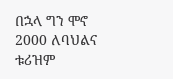በኋላ ግን ሞኖ 2000 ለባህልና ቱሪዝም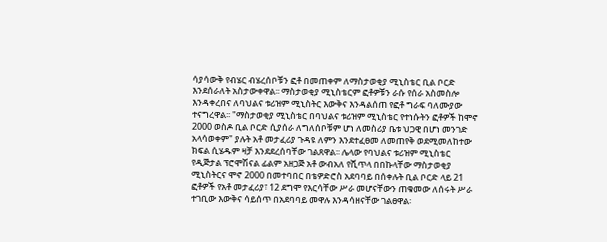ሳያሳውቅ የብሄር ብሄረሰቦቹን ፎቶ በመጠቀም ለማስታወቂያ ሚኒስቴር ቢል ቦርድ እንደሰራለት አስታውቀዋል፡፡ ማስታወቂያ ሚኒስቴርም ፎቶዎቹን ራሱ የሰራ አስመስሎ እንዳቀረበና ለባህልና ቱሪዝም ሚኒስትር እውቅና እንዳልሰጠ የፎቶ ግራፍ ባለሙያው ተናግረዋል፡፡ "ማስታወቂያ ሚኒስቴር በባህልና ቱሪዝም ሚኒስቴር የተነሱትን ፎቶዎች ከሞኖ 2000 ወስዶ ቢል ቦርድ ሲያሰራ ለግለሰቦቹም ሆነ ለመስሪያ ቤቱ ህጋዊ በሆነ መንገድ አላሳወቀም" ያሉት አቶ መታፈሪያ ጉዳዩ ለምን እንደተፈፀመ ለመጠየቅ ወደሚመለከተው ክፍል ሲሄዱም ዛቻ እንደደረሰባቸው ገልጸዋል፡፡ ሌላው የባህልና ቱሪዝም ሚኒስቴር የዲጅታል ፕሮሞሽናል ፊልም አዘጋጅ አቶ ውብአለ የሺጥላ በበኩላቸው ማስታወቂያ ሚኒስትርና ሞኖ 2000 በመተባበር በቴዎድሮስ አደባባይ በሰቀሉት ቢል ቦርድ ላይ 21 ፎቶዎች የአቶ መታፈሪያ፣ 12 ደግሞ የእርሳቸው ሥራ መሆናቸውን ጠቁመው ለሰሩት ሥራ ተገቢው እውቅና ሳይሰጥ በአደባባይ መዋሉ እንዳሳዘናቸው ገልፀዋል፡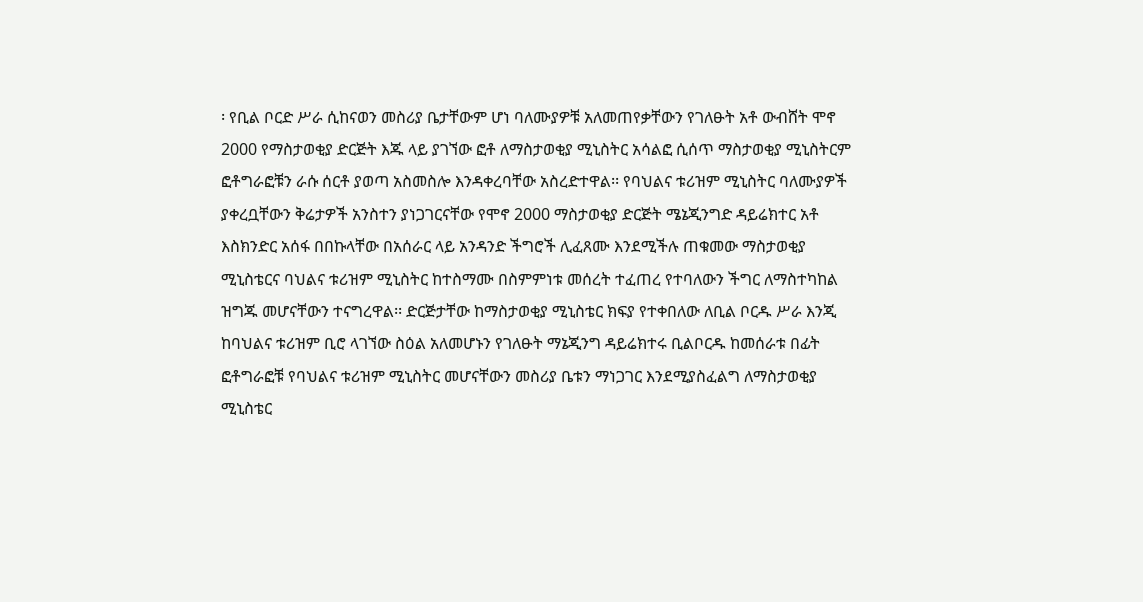፡ የቢል ቦርድ ሥራ ሲከናወን መስሪያ ቤታቸውም ሆነ ባለሙያዎቹ አለመጠየቃቸውን የገለፁት አቶ ውብሸት ሞኖ 2000 የማስታወቂያ ድርጅት እጁ ላይ ያገኘው ፎቶ ለማስታወቂያ ሚኒስትር አሳልፎ ሲሰጥ ማስታወቂያ ሚኒስትርም ፎቶግራፎቹን ራሱ ሰርቶ ያወጣ አስመስሎ እንዳቀረባቸው አስረድተዋል፡፡ የባህልና ቱሪዝም ሚኒስትር ባለሙያዎች ያቀረቧቸውን ቅሬታዎች አንስተን ያነጋገርናቸው የሞኖ 2000 ማስታወቂያ ድርጅት ሜኔጂንግድ ዳይሬክተር አቶ እስክንድር አሰፋ በበኩላቸው በአሰራር ላይ አንዳንድ ችግሮች ሊፈጸሙ እንደሚችሉ ጠቁመው ማስታወቂያ ሚኒስቴርና ባህልና ቱሪዝም ሚኒስትር ከተስማሙ በስምምነቱ መሰረት ተፈጠረ የተባለውን ችግር ለማስተካከል ዝግጁ መሆናቸውን ተናግረዋል፡፡ ድርጅታቸው ከማስታወቂያ ሚኒስቴር ክፍያ የተቀበለው ለቢል ቦርዱ ሥራ እንጂ ከባህልና ቱሪዝም ቢሮ ላገኘው ስዕል አለመሆኑን የገለፁት ማኔጂንግ ዳይሬክተሩ ቢልቦርዱ ከመሰራቱ በፊት ፎቶግራፎቹ የባህልና ቱሪዝም ሚኒስትር መሆናቸውን መስሪያ ቤቱን ማነጋገር እንደሚያስፈልግ ለማስታወቂያ ሚኒስቴር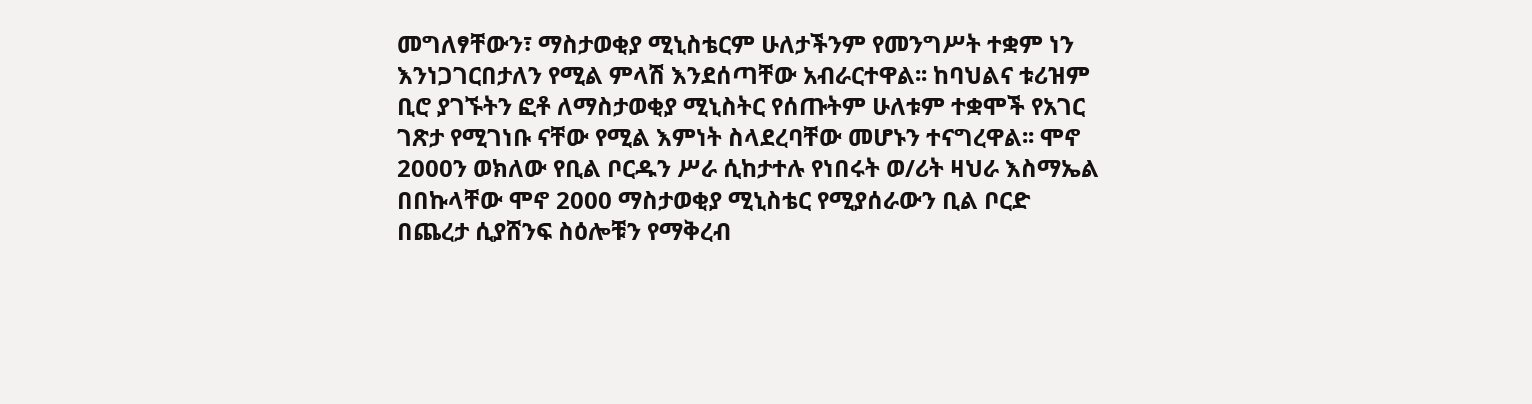መግለፃቸውን፣ ማስታወቂያ ሚኒስቴርም ሁለታችንም የመንግሥት ተቋም ነን እንነጋገርበታለን የሚል ምላሽ እንደሰጣቸው አብራርተዋል፡፡ ከባህልና ቱሪዝም ቢሮ ያገኙትን ፎቶ ለማስታወቂያ ሚኒስትር የሰጡትም ሁለቱም ተቋሞች የአገር ገጽታ የሚገነቡ ናቸው የሚል እምነት ስላደረባቸው መሆኑን ተናግረዋል፡፡ ሞኖ 2000ን ወክለው የቢል ቦርዱን ሥራ ሲከታተሉ የነበሩት ወ/ሪት ዛህራ እስማኤል በበኩላቸው ሞኖ 2000 ማስታወቂያ ሚኒስቴር የሚያሰራውን ቢል ቦርድ በጨረታ ሲያሸንፍ ስዕሎቹን የማቅረብ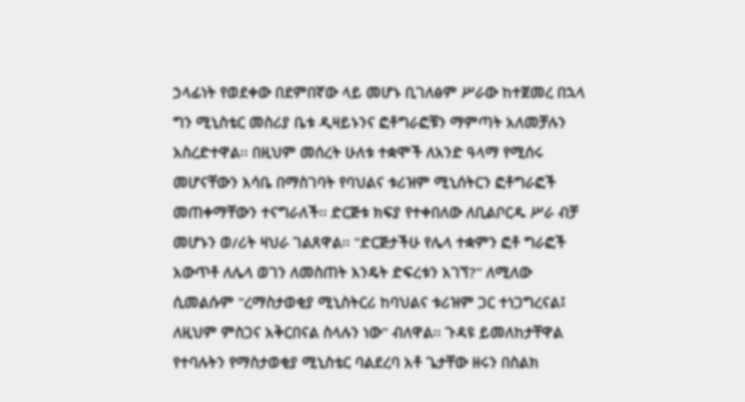ኃላፊነት የወደቀው በደምበኛው ላይ መሆኑ ቢገለፅም ሥራው ከተጀመረ በኋላ ግን ሚኒስቴር መስሪያ ቤቱ ዲዛይኑንና ፎቶግራፎቹን ማምጣት አለመቻሉን አስረድተዋል፡፡ በዚህም መሰረት ሁለቱ ተቋሞች ለአንድ ዓላማ የሚሰሩ መሆናቸውን እሳቤ በማስገባት የባህልና ቱሪዝም ሚኒሰትርን ፎቶግራፎች መጠቀማቸውን ተናግራለች፡፡ ድርጅቱ ክፍያ የተቀበለው ለቢልቦርዱ ሥራ ብቻ መሆኑን ወ/ሪት ዛህራ ገልጸዋል፡፡ "ድርጅታችሁ የሌላ ተቋምን ፎቶ ግራፎች አውጥቶ ለሌላ ወገን ለመስጠት እንዴት ድፍረቱን አገኘ?" ለሚለው ሲመልሱም "ረማስታወቂያ ሚኒስትርሪ ከባህልና ቱሪዝም ጋር ተነጋግረናል፤ ለዚህም ምስጋና አቅርበናል ስላሉን ነው" ብለዋል፡፡ ጉዳዩ ይመለከታቸዋል የተባሉትን የማስታወቂያ ሚኒስቴር ባልደረባ አቶ ጌታቸው ዘሩን በስልክ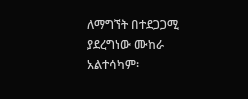ለማግኘት በተደጋጋሚ ያደረግነው ሙከራ አልተሳካም፡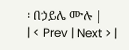፡ በኃይሌ ሙሉ |
| < Prev | Next > |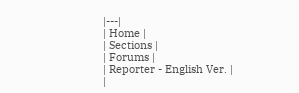|---|
| Home |
| Sections |
| Forums |
| Reporter - English Ver. |
|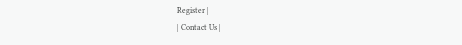Register |
| Contact Us |